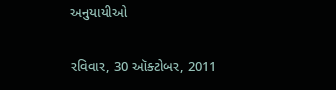અનુયાયીઓ

રવિવાર, 30 ઑક્ટોબર, 2011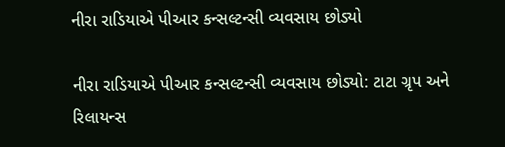નીરા રાડિયાએ પીઆર કન્સલ્ટન્સી વ્યવસાય છોડ્યો

નીરા રાડિયાએ પીઆર કન્સલ્ટન્સી વ્યવસાય છોડ્યો: ટાટા ગ્રૃપ અને રિલાયન્સ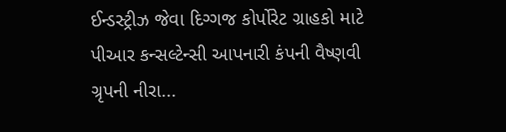ઈન્ડસ્ટ્રીઝ જેવા દિગ્ગજ કોર્પોરેટ ગ્રાહકો માટે પીઆર કન્સલ્ટેન્સી આપનારી કંપની વૈષ્ણવી ગ્રૃપની નીરા...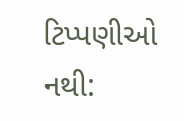ટિપ્પણીઓ નથી: